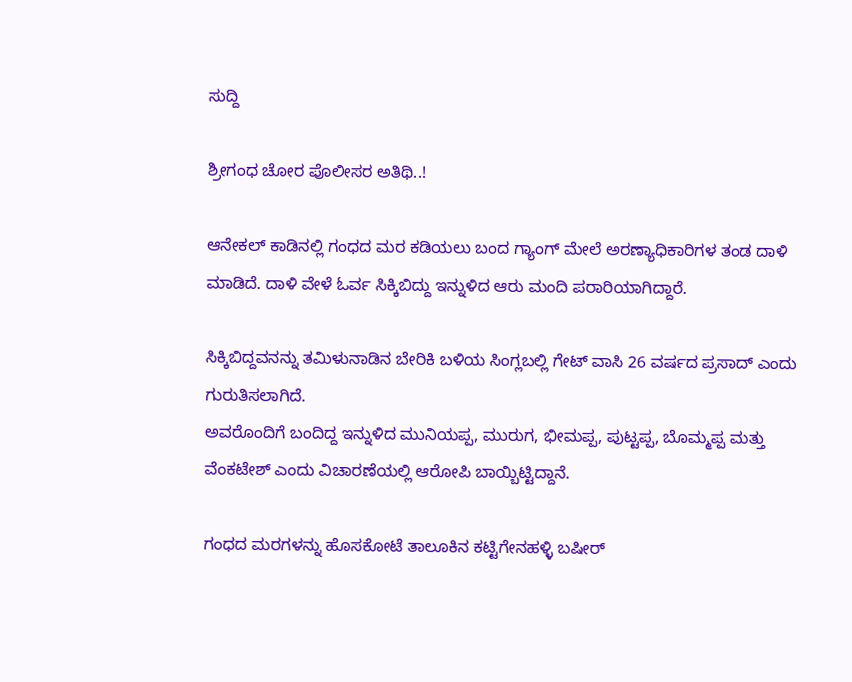ಸುದ್ದಿ

ಶ್ರೀಗಂಧ ಚೋರ ಪೊಲೀಸರ ಅತಿಥಿ..!

ಆನೇಕಲ್ ಕಾಡಿನಲ್ಲಿ ಗಂಧದ ಮರ ಕಡಿಯಲು ಬಂದ ಗ್ಯಾಂಗ್ ಮೇಲೆ ಅರಣ್ಯಾಧಿಕಾರಿಗಳ ತಂಡ ದಾಳಿ ಮಾಡಿದೆ. ದಾಳಿ ವೇಳೆ ಓರ್ವ ಸಿಕ್ಕಿಬಿದ್ದು ಇನ್ನುಳಿದ ಆರು ಮಂದಿ ಪರಾರಿಯಾಗಿದ್ದಾರೆ.

ಸಿಕ್ಕಿಬಿದ್ದವನನ್ನು ತಮಿಳುನಾಡಿನ ಬೇರಿಕಿ ಬಳಿಯ ಸಿಂಗ್ಲಬಲ್ಲಿ ಗೇಟ್ ವಾಸಿ 26 ವರ್ಷದ ಪ್ರಸಾದ್ ಎಂದು ಗುರುತಿಸಲಾಗಿದೆ.
ಅವರೊಂದಿಗೆ ಬಂದಿದ್ದ ಇನ್ನುಳಿದ ಮುನಿಯಪ್ಪ, ಮುರುಗ, ಭೀಮಪ್ಪ, ಪುಟ್ಟಪ್ಪ, ಬೊಮ್ಮಪ್ಪ ಮತ್ತು ವೆಂಕಟೇಶ್ ಎಂದು ವಿಚಾರಣೆಯಲ್ಲಿ ಆರೋಪಿ ಬಾಯ್ಬಿಟ್ಟಿದ್ದಾನೆ.

ಗಂಧದ ಮರಗಳನ್ನು ಹೊಸಕೋಟೆ ತಾಲೂಕಿನ ಕಟ್ಟಿಗೇನಹಳ್ಳಿ ಬಷೀರ್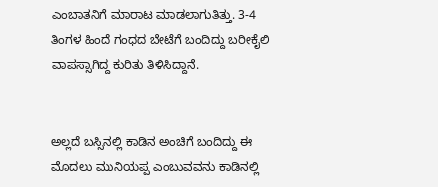ಎಂಬಾತನಿಗೆ ಮಾರಾಟ ಮಾಡಲಾಗುತಿತ್ತು. 3-4 ತಿಂಗಳ ಹಿಂದೆ ಗಂಧದ ಬೇಟೆಗೆ ಬಂದಿದ್ದು ಬರೀಕೈಲಿ ವಾಪಸ್ಸಾಗಿದ್ದ ಕುರಿತು ತಿಳಿಸಿದ್ದಾನೆ.


ಅಲ್ಲದೆ ಬಸ್ಸಿನಲ್ಲಿ ಕಾಡಿನ ಅಂಚಿಗೆ ಬಂದಿದ್ದು ಈ ಮೊದಲು‌ ಮುನಿಯಪ್ಪ ಎಂಬುವವನು ಕಾಡಿನಲ್ಲಿ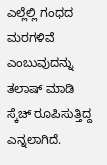ಎಲ್ಲೆಲ್ಲಿ ಗಂಧದ ಮರಗಳಿವೆ ಎಂಬುವುದನ್ನು ತಲಾಷ್ ಮಾಡಿ ಸ್ಕೆಚ್ ರೂಪಿಸುತ್ತಿದ್ದ ಎನ್ನಲಾಗಿದೆ.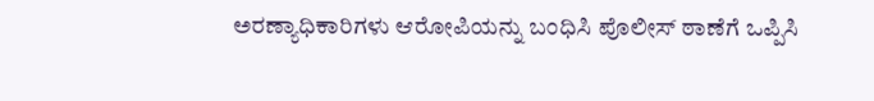ಅರಣ್ಯಾಧಿಕಾರಿಗಳು ಆರೋಪಿಯನ್ನು ಬಂಧಿಸಿ ಪೊಲೀಸ್ ಠಾಣೆಗೆ ಒಪ್ಪಿಸಿ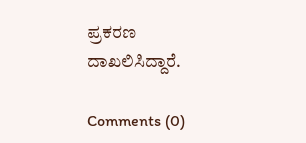ಪ್ರಕರಣ ದಾಖಲಿಸಿದ್ದಾರೆ.

Comments (0)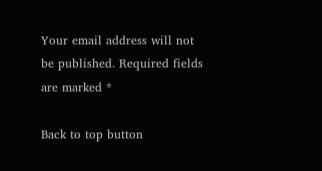Your email address will not be published. Required fields are marked *

Back to top button